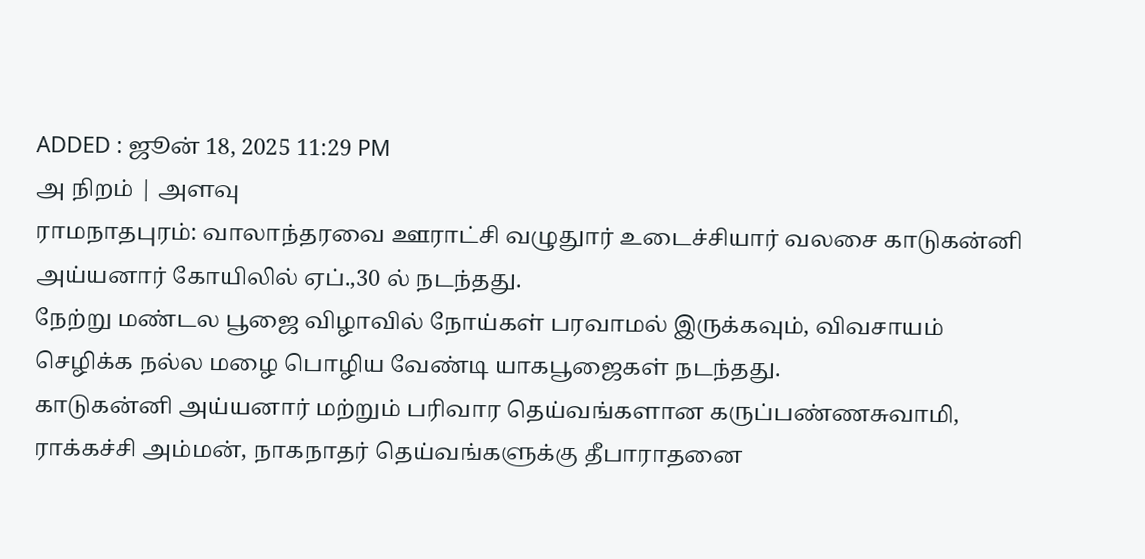ADDED : ஜூன் 18, 2025 11:29 PM
அ நிறம் | அளவு
ராமநாதபுரம்: வாலாந்தரவை ஊராட்சி வழுதுார் உடைச்சியார் வலசை காடுகன்னி அய்யனார் கோயிலில் ஏப்.,30 ல் நடந்தது.
நேற்று மண்டல பூஜை விழாவில் நோய்கள் பரவாமல் இருக்கவும், விவசாயம் செழிக்க நல்ல மழை பொழிய வேண்டி யாகபூஜைகள் நடந்தது.
காடுகன்னி அய்யனார் மற்றும் பரிவார தெய்வங்களான கருப்பண்ணசுவாமி, ராக்கச்சி அம்மன், நாகநாதர் தெய்வங்களுக்கு தீபாராதனை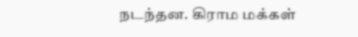நடந்தன. கிராம மக்கள்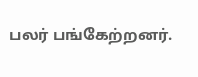பலர் பங்கேற்றனர்.